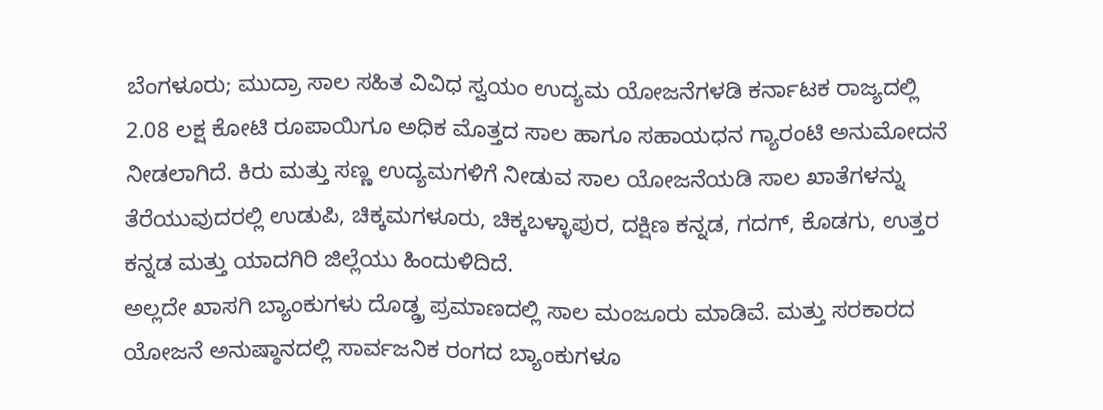ಬೆಂಗಳೂರು; ಮುದ್ರಾ ಸಾಲ ಸಹಿತ ವಿವಿಧ ಸ್ವಯಂ ಉದ್ಯಮ ಯೋಜನೆಗಳಡಿ ಕರ್ನಾಟಕ ರಾಜ್ಯದಲ್ಲಿ 2.08 ಲಕ್ಷ ಕೋಟಿ ರೂಪಾಯಿಗೂ ಅಧಿಕ ಮೊತ್ತದ ಸಾಲ ಹಾಗೂ ಸಹಾಯಧನ ಗ್ಯಾರಂಟಿ ಅನುಮೋದನೆ ನೀಡಲಾಗಿದೆ. ಕಿರು ಮತ್ತು ಸಣ್ಣ ಉದ್ಯಮಗಳಿಗೆ ನೀಡುವ ಸಾಲ ಯೋಜನೆಯಡಿ ಸಾಲ ಖಾತೆಗಳನ್ನು ತೆರೆಯುವುದರಲ್ಲಿ ಉಡುಪಿ, ಚಿಕ್ಕಮಗಳೂರು, ಚಿಕ್ಕಬಳ್ಳಾಪುರ, ದಕ್ಷಿಣ ಕನ್ನಡ, ಗದಗ್, ಕೊಡಗು, ಉತ್ತರ ಕನ್ನಡ ಮತ್ತು ಯಾದಗಿರಿ ಜಿಲ್ಲೆಯು ಹಿಂದುಳಿದಿದೆ.
ಅಲ್ಲದೇ ಖಾಸಗಿ ಬ್ಯಾಂಕುಗಳು ದೊಡ್ಡ್ರ ಪ್ರಮಾಣದಲ್ಲಿ ಸಾಲ ಮಂಜೂರು ಮಾಡಿವೆ. ಮತ್ತು ಸರಕಾರದ ಯೋಜನೆ ಅನುಷ್ಠಾನದಲ್ಲಿ ಸಾರ್ವಜನಿಕ ರಂಗದ ಬ್ಯಾಂಕುಗಳೂ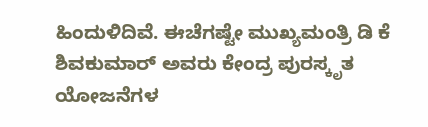ಹಿಂದುಳಿದಿವೆ. ಈಚೆಗಷ್ಟೇ ಮುಖ್ಯಮಂತ್ರಿ ಡಿ ಕೆ ಶಿವಕುಮಾರ್ ಅವರು ಕೇಂದ್ರ ಪುರಸ್ಕೃತ ಯೋಜನೆಗಳ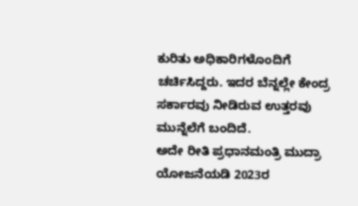ಕುರಿತು ಅಧಿಕಾರಿಗಳೊಂದಿಗೆ ಚರ್ಚಿಸಿದ್ದರು. ಇದರ ಬೆನ್ನಲ್ಲೇ ಕೇಂದ್ರ ಸರ್ಕಾರವು ನೀಡಿರುವ ಉತ್ತರವು ಮುನ್ನೆಲೆಗೆ ಬಂದಿದೆ.
ಅದೇ ರೀತಿ ಪ್ರಧಾನಮಂತ್ರಿ ಮುದ್ರಾ ಯೋಜನೆಯಡಿ 2023ರ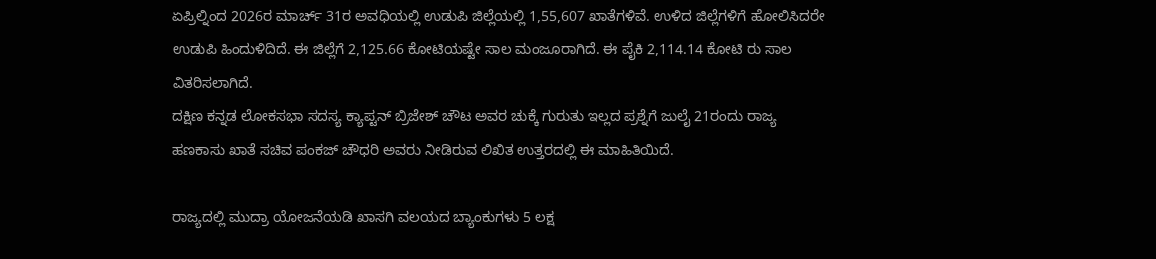ಏಪ್ರಿಲ್ನಿಂದ 2026ರ ಮಾರ್ಚ್ 31ರ ಅವಧಿಯಲ್ಲಿ ಉಡುಪಿ ಜಿಲ್ಲೆಯಲ್ಲಿ 1,55,607 ಖಾತೆಗಳಿವೆ. ಉಳಿದ ಜಿಲ್ಲೆಗಳಿಗೆ ಹೋಲಿಸಿದರೇ ಉಡುಪಿ ಹಿಂದುಳಿದಿದೆ. ಈ ಜಿಲ್ಲೆಗೆ 2,125.66 ಕೋಟಿಯಷ್ಟೇ ಸಾಲ ಮಂಜೂರಾಗಿದೆ. ಈ ಪೈಕಿ 2,114.14 ಕೋಟಿ ರು ಸಾಲ ವಿತರಿಸಲಾಗಿದೆ.
ದಕ್ಷಿಣ ಕನ್ನಡ ಲೋಕಸಭಾ ಸದಸ್ಯ ಕ್ಯಾಪ್ಟನ್ ಬ್ರಿಜೇಶ್ ಚೌಟ ಅವರ ಚುಕ್ಕೆ ಗುರುತು ಇಲ್ಲದ ಪ್ರಶ್ನೆಗೆ ಜುಲೈ 21ರಂದು ರಾಜ್ಯ ಹಣಕಾಸು ಖಾತೆ ಸಚಿವ ಪಂಕಜ್ ಚೌಧರಿ ಅವರು ನೀಡಿರುವ ಲಿಖಿತ ಉತ್ತರದಲ್ಲಿ ಈ ಮಾಹಿತಿಯಿದೆ.

ರಾಜ್ಯದಲ್ಲಿ ಮುದ್ರಾ ಯೋಜನೆಯಡಿ ಖಾಸಗಿ ವಲಯದ ಬ್ಯಾಂಕುಗಳು 5 ಲಕ್ಷ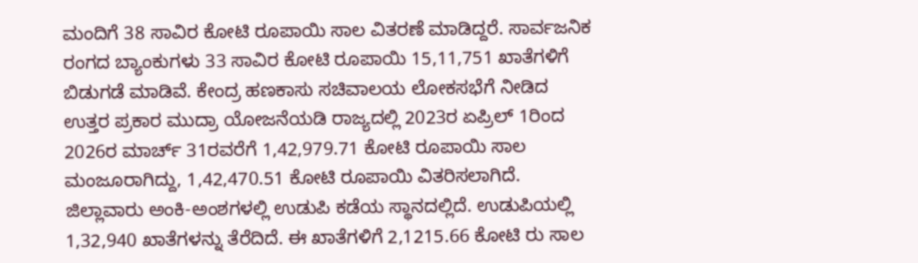ಮಂದಿಗೆ 38 ಸಾವಿರ ಕೋಟಿ ರೂಪಾಯಿ ಸಾಲ ವಿತರಣೆ ಮಾಡಿದ್ದರೆ. ಸಾರ್ವಜನಿಕ ರಂಗದ ಬ್ಯಾಂಕುಗಳು 33 ಸಾವಿರ ಕೋಟಿ ರೂಪಾಯಿ 15,11,751 ಖಾತೆಗಳಿಗೆ ಬಿಡುಗಡೆ ಮಾಡಿವೆ. ಕೇಂದ್ರ ಹಣಕಾಸು ಸಚಿವಾಲಯ ಲೋಕಸಭೆಗೆ ನೀಡಿದ ಉತ್ತರ ಪ್ರಕಾರ ಮುದ್ರಾ ಯೋಜನೆಯಡಿ ರಾಜ್ಯದಲ್ಲಿ 2023ರ ಏಪ್ರಿಲ್ 1ರಿಂದ 2026ರ ಮಾರ್ಚ್ 31ರವರೆಗೆ 1,42,979.71 ಕೋಟಿ ರೂಪಾಯಿ ಸಾಲ ಮಂಜೂರಾಗಿದ್ದು, 1,42,470.51 ಕೋಟಿ ರೂಪಾಯಿ ವಿತರಿಸಲಾಗಿದೆ.
ಜಿಲ್ಲಾವಾರು ಅಂಕಿ-ಅಂಶಗಳಲ್ಲಿ ಉಡುಪಿ ಕಡೆಯ ಸ್ಥಾನದಲ್ಲಿದೆ. ಉಡುಪಿಯಲ್ಲಿ 1,32,940 ಖಾತೆಗಳನ್ನು ತೆರೆದಿದೆ. ಈ ಖಾತೆಗಳಿಗೆ 2,1215.66 ಕೋಟಿ ರು ಸಾಲ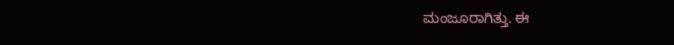ಮಂಜೂರಾಗಿತ್ತು. ಈ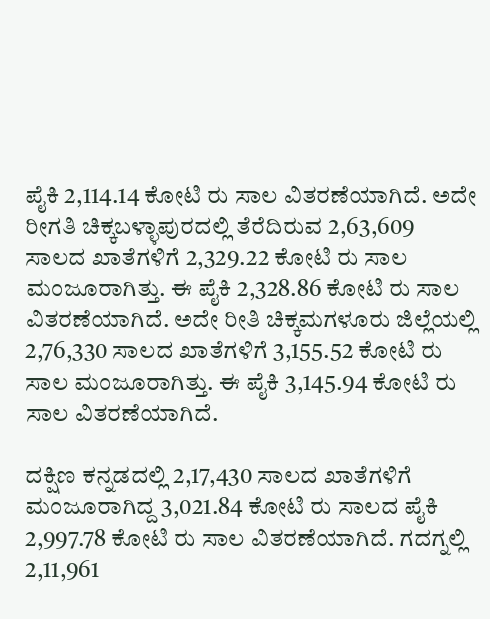ಪೈಕಿ 2,114.14 ಕೋಟಿ ರು ಸಾಲ ವಿತರಣೆಯಾಗಿದೆ. ಅದೇ ರೀಗತಿ ಚಿಕ್ಕಬಳ್ಳಾಪುರದಲ್ಲಿ ತೆರೆದಿರುವ 2,63,609 ಸಾಲದ ಖಾತೆಗಳಿಗೆ 2,329.22 ಕೋಟಿ ರು ಸಾಲ ಮಂಜೂರಾಗಿತ್ತು. ಈ ಪೈಕಿ 2,328.86 ಕೋಟಿ ರು ಸಾಲ ವಿತರಣೆಯಾಗಿದೆ. ಅದೇ ರೀತಿ ಚಿಕ್ಕಮಗಳೂರು ಜಿಲ್ಲೆಯಲ್ಲಿ 2,76,330 ಸಾಲದ ಖಾತೆಗಳಿಗೆ 3,155.52 ಕೋಟಿ ರು ಸಾಲ ಮಂಜೂರಾಗಿತ್ತು. ಈ ಪೈಕಿ 3,145.94 ಕೋಟಿ ರು ಸಾಲ ವಿತರಣೆಯಾಗಿದೆ.

ದಕ್ಷಿಣ ಕನ್ನಡದಲ್ಲಿ 2,17,430 ಸಾಲದ ಖಾತೆಗಳಿಗೆ ಮಂಜೂರಾಗಿದ್ದ 3,021.84 ಕೋಟಿ ರು ಸಾಲದ ಪೈಕಿ 2,997.78 ಕೋಟಿ ರು ಸಾಲ ವಿತರಣೆಯಾಗಿದೆ. ಗದಗ್ನಲ್ಲಿ 2,11,961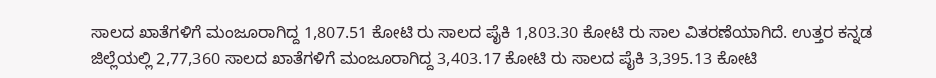ಸಾಲದ ಖಾತೆಗಳಿಗೆ ಮಂಜೂರಾಗಿದ್ದ 1,807.51 ಕೋಟಿ ರು ಸಾಲದ ಪೈಕಿ 1,803.30 ಕೋಟಿ ರು ಸಾಲ ವಿತರಣೆಯಾಗಿದೆ. ಉತ್ತರ ಕನ್ನಡ ಜಿಲ್ಲೆಯಲ್ಲಿ 2,77,360 ಸಾಲದ ಖಾತೆಗಳಿಗೆ ಮಂಜೂರಾಗಿದ್ದ 3,403.17 ಕೋಟಿ ರು ಸಾಲದ ಪೈಕಿ 3,395.13 ಕೋಟಿ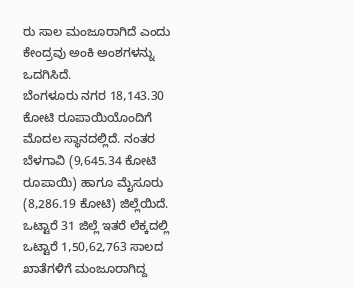ರು ಸಾಲ ಮಂಜೂರಾಗಿದೆ ಎಂದು ಕೇಂದ್ರವು ಅಂಕಿ ಅಂಶಗಳನ್ನು ಒದಗಿಸಿದೆ.
ಬೆಂಗಳೂರು ನಗರ 18,143.30 ಕೋಟಿ ರೂಪಾಯಿಯೊಂದಿಗೆ ಮೊದಲ ಸ್ಥಾನದಲ್ಲಿದೆ. ನಂತರ ಬೆಳಗಾವಿ (9,645.34 ಕೋಟಿ ರೂಪಾಯಿ) ಹಾಗೂ ಮೈಸೂರು (8,286.19 ಕೋಟಿ) ಜಿಲ್ಲೆಯಿದೆ. ಒಟ್ಟಾರೆ 31 ಜಿಲ್ಲೆ ಇತರೆ ಲೆಕ್ಕದಲ್ಲಿ ಒಟ್ಟಾರೆ 1,50,62,763 ಸಾಲದ ಖಾತೆಗಳಿಗೆ ಮಂಜೂರಾಗಿದ್ದ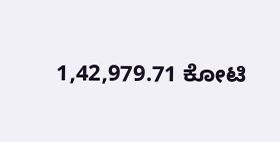1,42,979.71 ಕೋಟಿ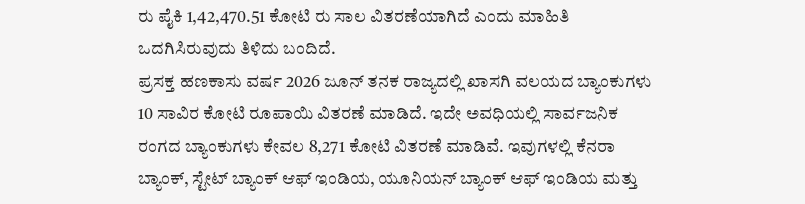ರು ಪೈಕಿ 1,42,470.51 ಕೋಟಿ ರು ಸಾಲ ವಿತರಣೆಯಾಗಿದೆ ಎಂದು ಮಾಹಿತಿ ಒದಗಿಸಿರುವುದು ತಿಳಿದು ಬಂದಿದೆ.
ಪ್ರಸಕ್ತ ಹಣಕಾಸು ವರ್ಷ 2026 ಜೂನ್ ತನಕ ರಾಜ್ಯದಲ್ಲಿ ಖಾಸಗಿ ವಲಯದ ಬ್ಯಾಂಕುಗಳು 10 ಸಾವಿರ ಕೋಟಿ ರೂಪಾಯಿ ವಿತರಣೆ ಮಾಡಿದೆ. ಇದೇ ಅವಧಿಯಲ್ಲಿ ಸಾರ್ವಜನಿಕ ರಂಗದ ಬ್ಯಾಂಕುಗಳು ಕೇವಲ 8,271 ಕೋಟಿ ವಿತರಣೆ ಮಾಡಿವೆ. ಇವುಗಳಲ್ಲಿ ಕೆನರಾ ಬ್ಯಾಂಕ್, ಸ್ಟೇಟ್ ಬ್ಯಾಂಕ್ ಆಫ್ ಇಂಡಿಯ, ಯೂನಿಯನ್ ಬ್ಯಾಂಕ್ ಆಫ್ ಇಂಡಿಯ ಮತ್ತು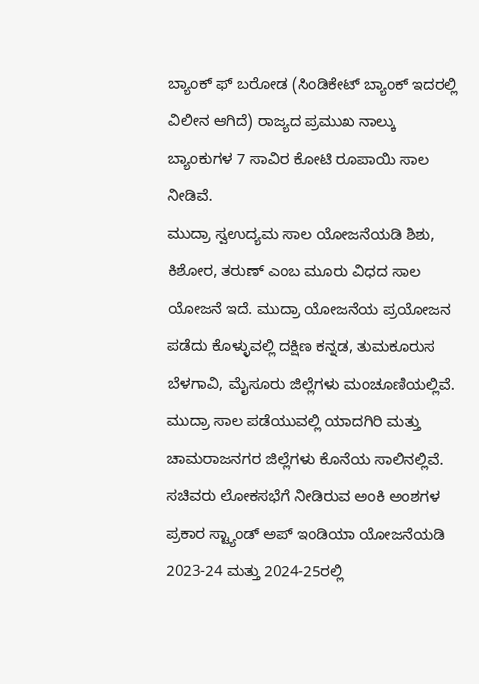ಬ್ಯಾಂಕ್ ಫ್ ಬರೋಡ (ಸಿಂಡಿಕೇಟ್ ಬ್ಯಾಂಕ್ ಇದರಲ್ಲಿ ವಿಲೀನ ಆಗಿದೆ) ರಾಜ್ಯದ ಪ್ರಮುಖ ನಾಲ್ಕು ಬ್ಯಾಂಕುಗಳ 7 ಸಾವಿರ ಕೋಟಿ ರೂಪಾಯಿ ಸಾಲ ನೀಡಿವೆ.
ಮುದ್ರಾ ಸ್ವಉದ್ಯಮ ಸಾಲ ಯೋಜನೆಯಡಿ ಶಿಶು, ಕಿಶೋರ, ತರುಣ್ ಎಂಬ ಮೂರು ವಿಧದ ಸಾಲ ಯೋಜನೆ ಇದೆ. ಮುದ್ರಾ ಯೋಜನೆಯ ಪ್ರಯೋಜನ ಪಡೆದು ಕೊಳ್ಳುವಲ್ಲಿ ದಕ್ಷಿಣ ಕನ್ನಡ, ತುಮಕೂರುಸ ಬೆಳಗಾವಿ, ಮೈಸೂರು ಜಿಲ್ಲೆಗಳು ಮಂಚೂಣಿಯಲ್ಲಿವೆ. ಮುದ್ರಾ ಸಾಲ ಪಡೆಯುವಲ್ಲಿ ಯಾದಗಿರಿ ಮತ್ತು ಚಾಮರಾಜನಗರ ಜಿಲ್ಲೆಗಳು ಕೊನೆಯ ಸಾಲಿನಲ್ಲಿವೆ.
ಸಚಿವರು ಲೋಕಸಭೆಗೆ ನೀಡಿರುವ ಅಂಕಿ ಅಂಶಗಳ ಪ್ರಕಾರ ಸ್ಟ್ಯಾಂಡ್ ಅಪ್ ಇಂಡಿಯಾ ಯೋಜನೆಯಡಿ 2023-24 ಮತ್ತು 2024-25ರಲ್ಲಿ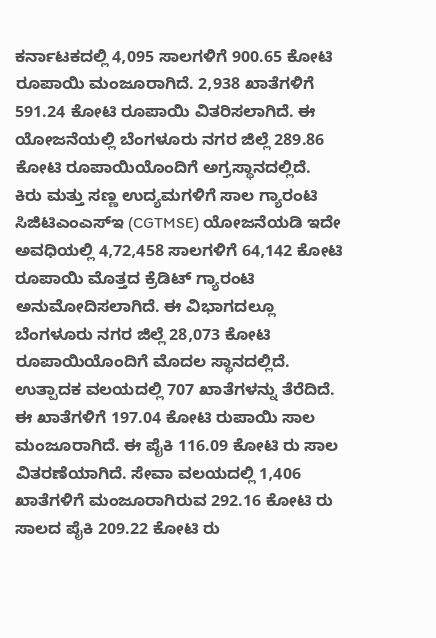ಕರ್ನಾಟಕದಲ್ಲಿ 4,095 ಸಾಲಗಳಿಗೆ 900.65 ಕೋಟಿ ರೂಪಾಯಿ ಮಂಜೂರಾಗಿದೆ. 2,938 ಖಾತೆಗಳಿಗೆ 591.24 ಕೋಟಿ ರೂಪಾಯಿ ವಿತರಿಸಲಾಗಿದೆ. ಈ ಯೋಜನೆಯಲ್ಲಿ ಬೆಂಗಳೂರು ನಗರ ಜಿಲ್ಲೆ 289.86 ಕೋಟಿ ರೂಪಾಯಿಯೊಂದಿಗೆ ಅಗ್ರಸ್ಥಾನದಲ್ಲಿದೆ.
ಕಿರು ಮತ್ತು ಸಣ್ಣ ಉದ್ಯಮಗಳಿಗೆ ಸಾಲ ಗ್ಯಾರಂಟಿ ಸಿಜಿಟಿಎಂಎಸ್ಇ (CGTMSE) ಯೋಜನೆಯಡಿ ಇದೇ ಅವಧಿಯಲ್ಲಿ 4,72,458 ಸಾಲಗಳಿಗೆ 64,142 ಕೋಟಿ ರೂಪಾಯಿ ಮೊತ್ತದ ಕ್ರೆಡಿಟ್ ಗ್ಯಾರಂಟಿ ಅನುಮೋದಿಸಲಾಗಿದೆ. ಈ ವಿಭಾಗದಲ್ಲೂ ಬೆಂಗಳೂರು ನಗರ ಜಿಲ್ಲೆ 28,073 ಕೋಟಿ ರೂಪಾಯಿಯೊಂದಿಗೆ ಮೊದಲ ಸ್ಥಾನದಲ್ಲಿದೆ.
ಉತ್ಪಾದಕ ವಲಯದಲ್ಲಿ 707 ಖಾತೆಗಳನ್ನು ತೆರೆದಿದೆ. ಈ ಖಾತೆಗಳಿಗೆ 197.04 ಕೋಟಿ ರುಪಾಯಿ ಸಾಲ ಮಂಜೂರಾಗಿದೆ. ಈ ಪೈಕಿ 116.09 ಕೋಟಿ ರು ಸಾಲ ವಿತರಣೆಯಾಗಿದೆ. ಸೇವಾ ವಲಯದಲ್ಲಿ 1,406 ಖಾತೆಗಳಿಗೆ ಮಂಜೂರಾಗಿರುವ 292.16 ಕೋಟಿ ರು ಸಾಲದ ಪೈಕಿ 209.22 ಕೋಟಿ ರು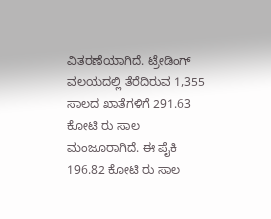ವಿತರಣೆಯಾಗಿದೆ. ಟ್ರೇಡಿಂಗ್ ವಲಯದಲ್ಲಿ ತೆರೆದಿರುವ 1,355 ಸಾಲದ ಖಾತೆಗಳಿಗೆ 291.63 ಕೋಟಿ ರು ಸಾಲ ಮಂಜೂರಾಗಿದೆ. ಈ ಪೈಕಿ 196.82 ಕೋಟಿ ರು ಸಾಲ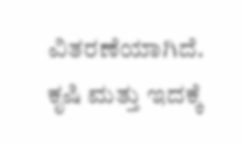ವಿತರಣೆಯಾಗಿದೆ.
ಕೃಷಿ ಮತ್ತು ಇದಕ್ಕೆ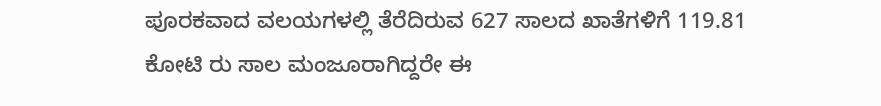ಪೂರಕವಾದ ವಲಯಗಳಲ್ಲಿ ತೆರೆದಿರುವ 627 ಸಾಲದ ಖಾತೆಗಳಿಗೆ 119.81 ಕೋಟಿ ರು ಸಾಲ ಮಂಜೂರಾಗಿದ್ದರೇ ಈ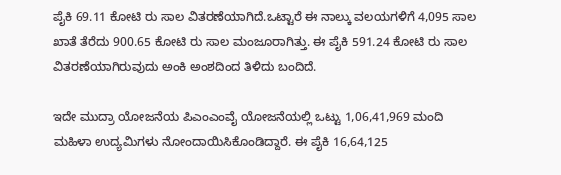ಪೈಕಿ 69.11 ಕೋಟಿ ರು ಸಾಲ ವಿತರಣೆಯಾಗಿದೆ.ಒಟ್ಟಾರೆ ಈ ನಾಲ್ಕು ವಲಯಗಳಿಗೆ 4,095 ಸಾಲ ಖಾತೆ ತೆರೆದು 900.65 ಕೋಟಿ ರು ಸಾಲ ಮಂಜೂರಾಗಿತ್ತು. ಈ ಪೈಕಿ 591.24 ಕೋಟಿ ರು ಸಾಲ ವಿತರಣೆಯಾಗಿರುವುದು ಅಂಕಿ ಅಂಶದಿಂದ ತಿಳಿದು ಬಂದಿದೆ.

ಇದೇ ಮುದ್ರಾ ಯೋಜನೆಯ ಪಿಎಂಎಂವೈ ಯೋಜನೆಯಲ್ಲಿ ಒಟ್ಟು 1,06,41,969 ಮಂದಿ ಮಹಿಳಾ ಉದ್ಯಮಿಗಳು ನೋಂದಾಯಿಸಿಕೊಂಡಿದ್ದಾರೆ. ಈ ಪೈಕಿ 16,64,125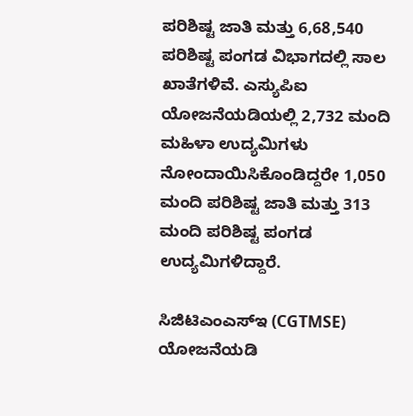ಪರಿಶಿಷ್ಟ ಜಾತಿ ಮತ್ತು 6,68,540 ಪರಿಶಿಷ್ಟ ಪಂಗಡ ವಿಭಾಗದಲ್ಲಿ ಸಾಲ ಖಾತೆಗಳಿವೆ. ಎಸ್ಯುಪಿಐ ಯೋಜನೆಯಡಿಯಲ್ಲಿ 2,732 ಮಂದಿ ಮಹಿಳಾ ಉದ್ಯಮಿಗಳು ನೋಂದಾಯಿಸಿಕೊಂಡಿದ್ದರೇ 1,050 ಮಂದಿ ಪರಿಶಿಷ್ಟ ಜಾತಿ ಮತ್ತು 313 ಮಂದಿ ಪರಿಶಿಷ್ಟ ಪಂಗಡ ಉದ್ಯಮಿಗಳಿದ್ದಾರೆ.

ಸಿಜಿಟಿಎಂಎಸ್ಇ (CGTMSE) ಯೋಜನೆಯಡಿ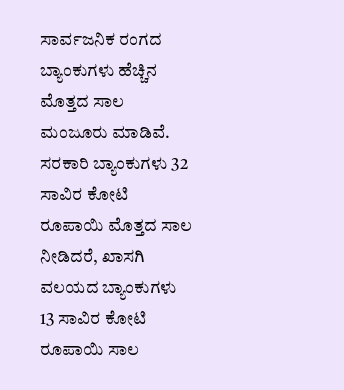ಸಾರ್ವಜನಿಕ ರಂಗದ ಬ್ಯಾಂಕುಗಳು ಹೆಚ್ಚಿನ ಮೊತ್ತದ ಸಾಲ ಮಂಜೂರು ಮಾಡಿವೆ. ಸರಕಾರಿ ಬ್ಯಾಂಕುಗಳು 32 ಸಾವಿರ ಕೋಟಿ ರೂಪಾಯಿ ಮೊತ್ತದ ಸಾಲ ನೀಡಿದರೆ, ಖಾಸಗಿ ವಲಯದ ಬ್ಯಾಂಕುಗಳು 13 ಸಾವಿರ ಕೋಟಿ ರೂಪಾಯಿ ಸಾಲ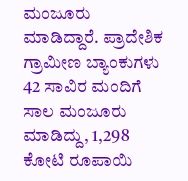ಮಂಜೂರು ಮಾಡಿದ್ದಾರೆ. ಪ್ರಾದೇಶಿಕ ಗ್ರಾಮೀಣ ಬ್ಯಾಂಕುಗಳು 42 ಸಾವಿರ ಮಂದಿಗೆ ಸಾಲ ಮಂಜೂರು ಮಾಡಿದ್ದು, 1,298 ಕೋಟಿ ರೂಪಾಯಿ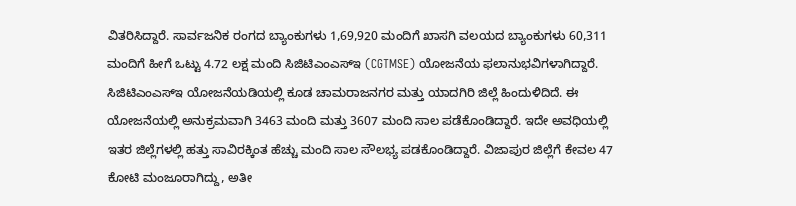ವಿತರಿಸಿದ್ದಾರೆ. ಸಾರ್ವಜನಿಕ ರಂಗದ ಬ್ಯಾಂಕುಗಳು 1,69,920 ಮಂದಿಗೆ ಖಾಸಗಿ ವಲಯದ ಬ್ಯಾಂಕುಗಳು 60,311 ಮಂದಿಗೆ ಹೀಗೆ ಒಟ್ಟು 4.72 ಲಕ್ಷ ಮಂದಿ ಸಿಜಿಟಿಎಂಎಸ್ಇ (CGTMSE) ಯೋಜನೆಯ ಫಲಾನುಭವಿಗಳಾಗಿದ್ದಾರೆ.
ಸಿಜಿಟಿಎಂಎಸ್ಇ ಯೋಜನೆಯಡಿಯಲ್ಲಿ ಕೂಡ ಚಾಮರಾಜನಗರ ಮತ್ತು ಯಾದಗಿರಿ ಜಿಲ್ಲೆ ಹಿಂದುಳಿದಿದೆ. ಈ ಯೋಜನೆಯಲ್ಲಿ ಅನುಕ್ರಮವಾಗಿ 3463 ಮಂದಿ ಮತ್ತು 3607 ಮಂದಿ ಸಾಲ ಪಡೆಕೊಂಡಿದ್ದಾರೆ. ಇದೇ ಅವಧಿಯಲ್ಲಿ ಇತರ ಜಿಲ್ಲೆಗಳಲ್ಲಿ ಹತ್ತು ಸಾವಿರಕ್ಕಿಂತ ಹೆಚ್ಚು ಮಂದಿ ಸಾಲ ಸೌಲಭ್ಯ ಪಡಕೊಂಡಿದ್ದಾರೆ. ವಿಜಾಪುರ ಜಿಲ್ಲೆಗೆ ಕೇವಲ 47 ಕೋಟಿ ಮಂಜೂರಾಗಿದ್ದು, ಅತೀ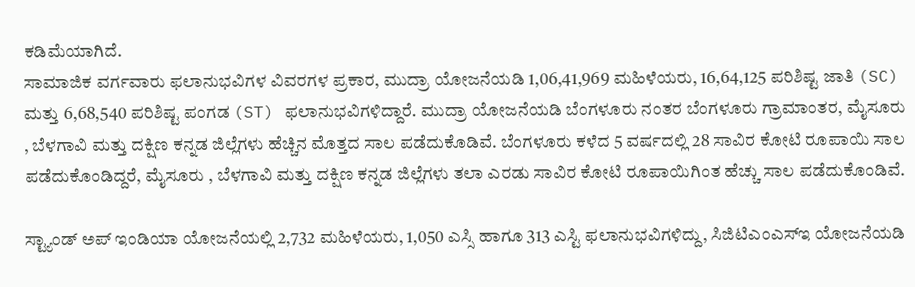ಕಡಿಮೆಯಾಗಿದೆ.
ಸಾಮಾಜಿಕ ವರ್ಗವಾರು ಫಲಾನುಭವಿಗಳ ವಿವರಗಳ ಪ್ರಕಾರ, ಮುದ್ರಾ ಯೋಜನೆಯಡಿ 1,06,41,969 ಮಹಿಳೆಯರು, 16,64,125 ಪರಿಶಿಷ್ಟ ಜಾತಿ (SC) ಮತ್ತು 6,68,540 ಪರಿಶಿಷ್ಟ ಪಂಗಡ (ST) ಫಲಾನುಭವಿಗಳಿದ್ದಾರೆ. ಮುದ್ರಾ ಯೋಜನೆಯಡಿ ಬೆಂಗಳೂರು ನಂತರ ಬೆಂಗಳೂರು ಗ್ರಾಮಾಂತರ, ಮೈಸೂರು , ಬೆಳಗಾವಿ ಮತ್ತು ದಕ್ಷಿಣ ಕನ್ನಡ ಜಿಲ್ಲೆಗಳು ಹೆಚ್ಚಿನ ಮೊತ್ತದ ಸಾಲ ಪಡೆದುಕೊಡಿವೆ. ಬೆಂಗಳೂರು ಕಳೆದ 5 ವರ್ಷದಲ್ಲಿ 28 ಸಾವಿರ ಕೋಟಿ ರೂಪಾಯಿ ಸಾಲ ಪಡೆದುಕೊಂಡಿದ್ದರೆ, ಮೈಸೂರು , ಬೆಳಗಾವಿ ಮತ್ತು ದಕ್ಷಿಣ ಕನ್ನಡ ಜಿಲ್ಲೆಗಳು ತಲಾ ಎರಡು ಸಾವಿರ ಕೋಟಿ ರೂಪಾಯಿಗಿಂತ ಹೆಚ್ಚು ಸಾಲ ಪಡೆದುಕೊಂಡಿವೆ.

ಸ್ಟ್ಯಾಂಡ್ ಅಪ್ ಇಂಡಿಯಾ ಯೋಜನೆಯಲ್ಲಿ 2,732 ಮಹಿಳೆಯರು, 1,050 ಎಸ್ಸಿ ಹಾಗೂ 313 ಎಸ್ಟಿ ಫಲಾನುಭವಿಗಳಿದ್ದು, ಸಿಜಿಟಿಎಂಎಸ್ಇ ಯೋಜನೆಯಡಿ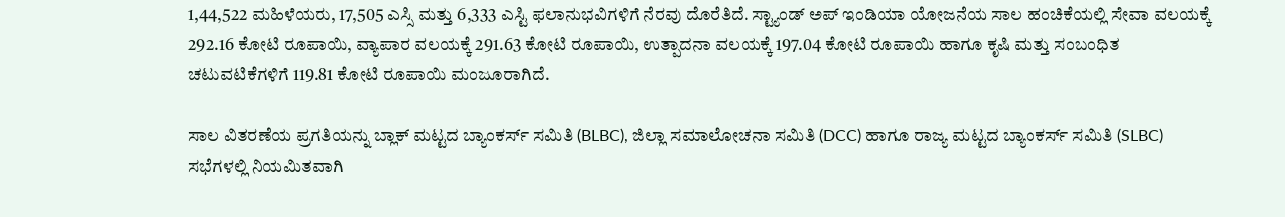1,44,522 ಮಹಿಳೆಯರು, 17,505 ಎಸ್ಸಿ ಮತ್ತು 6,333 ಎಸ್ಟಿ ಫಲಾನುಭವಿಗಳಿಗೆ ನೆರವು ದೊರೆತಿದೆ. ಸ್ಟ್ಯಾಂಡ್ ಅಪ್ ಇಂಡಿಯಾ ಯೋಜನೆಯ ಸಾಲ ಹಂಚಿಕೆಯಲ್ಲಿ ಸೇವಾ ವಲಯಕ್ಕೆ 292.16 ಕೋಟಿ ರೂಪಾಯಿ, ವ್ಯಾಪಾರ ವಲಯಕ್ಕೆ 291.63 ಕೋಟಿ ರೂಪಾಯಿ, ಉತ್ಪಾದನಾ ವಲಯಕ್ಕೆ 197.04 ಕೋಟಿ ರೂಪಾಯಿ ಹಾಗೂ ಕೃಷಿ ಮತ್ತು ಸಂಬಂಧಿತ ಚಟುವಟಿಕೆಗಳಿಗೆ 119.81 ಕೋಟಿ ರೂಪಾಯಿ ಮಂಜೂರಾಗಿದೆ.

ಸಾಲ ವಿತರಣೆಯ ಪ್ರಗತಿಯನ್ನು ಬ್ಲಾಕ್ ಮಟ್ಟದ ಬ್ಯಾಂಕರ್ಸ್ ಸಮಿತಿ (BLBC), ಜಿಲ್ಲಾ ಸಮಾಲೋಚನಾ ಸಮಿತಿ (DCC) ಹಾಗೂ ರಾಜ್ಯ ಮಟ್ಟದ ಬ್ಯಾಂಕರ್ಸ್ ಸಮಿತಿ (SLBC) ಸಭೆಗಳಲ್ಲಿ ನಿಯಮಿತವಾಗಿ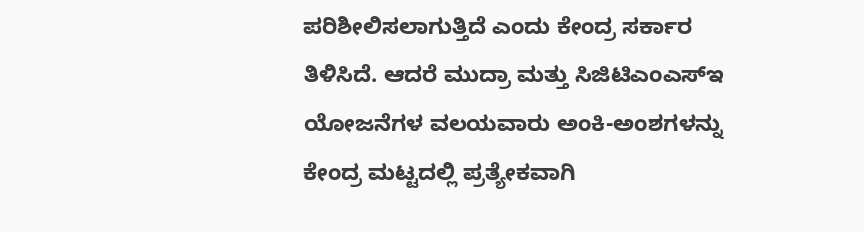ಪರಿಶೀಲಿಸಲಾಗುತ್ತಿದೆ ಎಂದು ಕೇಂದ್ರ ಸರ್ಕಾರ ತಿಳಿಸಿದೆ. ಆದರೆ ಮುದ್ರಾ ಮತ್ತು ಸಿಜಿಟಿಎಂಎಸ್ಇ ಯೋಜನೆಗಳ ವಲಯವಾರು ಅಂಕಿ-ಅಂಶಗಳನ್ನು ಕೇಂದ್ರ ಮಟ್ಟದಲ್ಲಿ ಪ್ರತ್ಯೇಕವಾಗಿ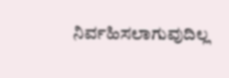ನಿರ್ವಹಿಸಲಾಗುವುದಿಲ್ಲ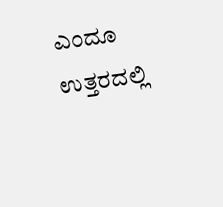ಎಂದೂ ಉತ್ತರದಲ್ಲಿ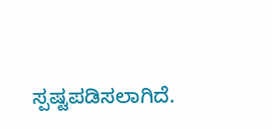ಸ್ಪಷ್ಟಪಡಿಸಲಾಗಿದೆ.